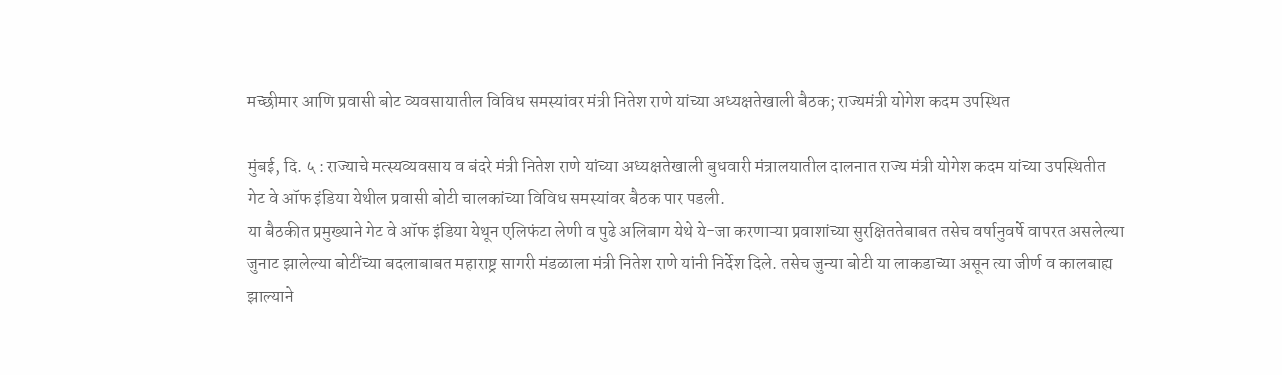मच्छीमार आणि प्रवासी बोट व्यवसायातील विविध समस्यांवर मंत्री नितेश राणे यांच्या अध्यक्षतेखाली बैठक; राज्यमंत्री योगेश कदम उपस्थित

मुंबई, दि. ५ : राज्याचे मत्स्यव्यवसाय व बंदरे मंत्री नितेश राणे यांच्या अध्यक्षतेखाली बुधवारी मंत्रालयातील दालनात राज्य मंत्री योगेश कदम यांच्या उपस्थितीत गेट वे ऑफ इंडिया येथील प्रवासी बोटी चालकांच्या विविध समस्यांवर बैठक पार पडली.
या बैठकीत प्रमुख्याने गेट वे ऑफ इंडिया येथून एलिफंटा लेणी व पुढे अलिबाग येथे ये-जा करणाऱ्या प्रवाशांच्या सुरक्षिततेबाबत तसेच वर्षानुवर्षे वापरत असलेल्या जुनाट झालेल्या बोटींच्या बदलाबाबत महाराष्ट्र सागरी मंडळाला मंत्री नितेश राणे यांनी निर्देश दिले. तसेच जुन्या बोटी या लाकडाच्या असून त्या जीर्ण व कालबाह्य झाल्याने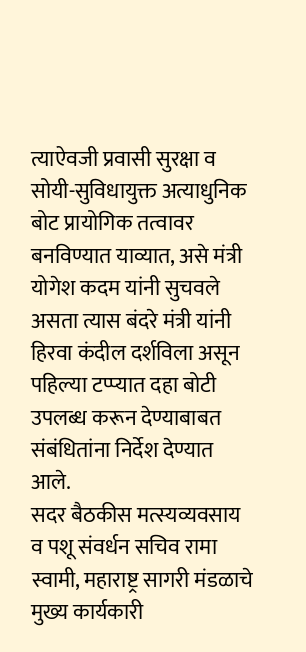त्याऐवजी प्रवासी सुरक्षा व सोयी-सुविधायुक्त अत्याधुनिक बोट प्रायोगिक तत्वावर बनविण्यात याव्यात, असे मंत्री योगेश कदम यांनी सुचवले असता त्यास बंदरे मंत्री यांनी हिरवा कंदील दर्शविला असून पहिल्या टप्प्यात दहा बोटी उपलब्ध करून देण्याबाबत संबंधितांना निर्देश देण्यात आले.
सदर बैठकीस मत्स्यव्यवसाय व पशू संवर्धन सचिव रामा स्वामी, महाराष्ट्र सागरी मंडळाचे मुख्य कार्यकारी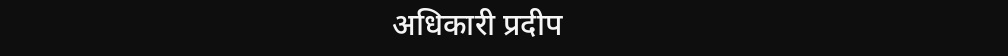अधिकारी प्रदीप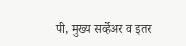पी, मुख्य सर्व्हेअर व इतर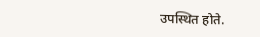उपस्थित होते.